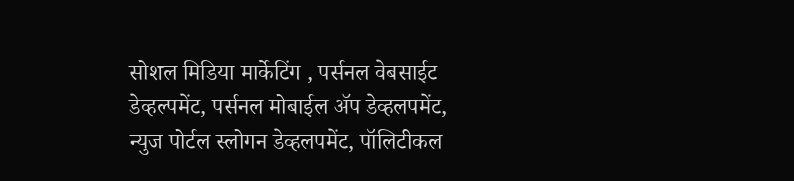सोशल मिडिया मार्केटिंग , पर्सनल वेबसाईट डेव्हल्पमेंट, पर्सनल मोबाईल ॲप डेव्हलपमेंट, न्युज पोर्टल स्लोगन डेव्हलपमेंट, पॉलिटीकल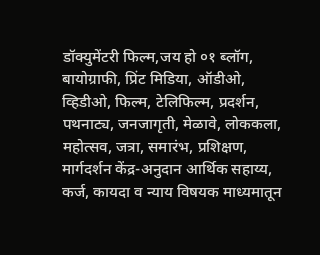डॉक्युमेंटरी फिल्म,जय हो ०१ ब्लॉग, बायोग्राफी, प्रिंट मिडिया, ऑडीओ, व्हिडीओ, फिल्म, टेलिफिल्म, प्रदर्शन, पथनाट्य, जनजागृती, मेळावे, लोककला, महोत्सव, जत्रा, समारंभ, प्रशिक्षण, मार्गदर्शन केंद्र-अनुदान आर्थिक सहाय्य, कर्ज, कायदा व न्याय विषयक माध्यमातून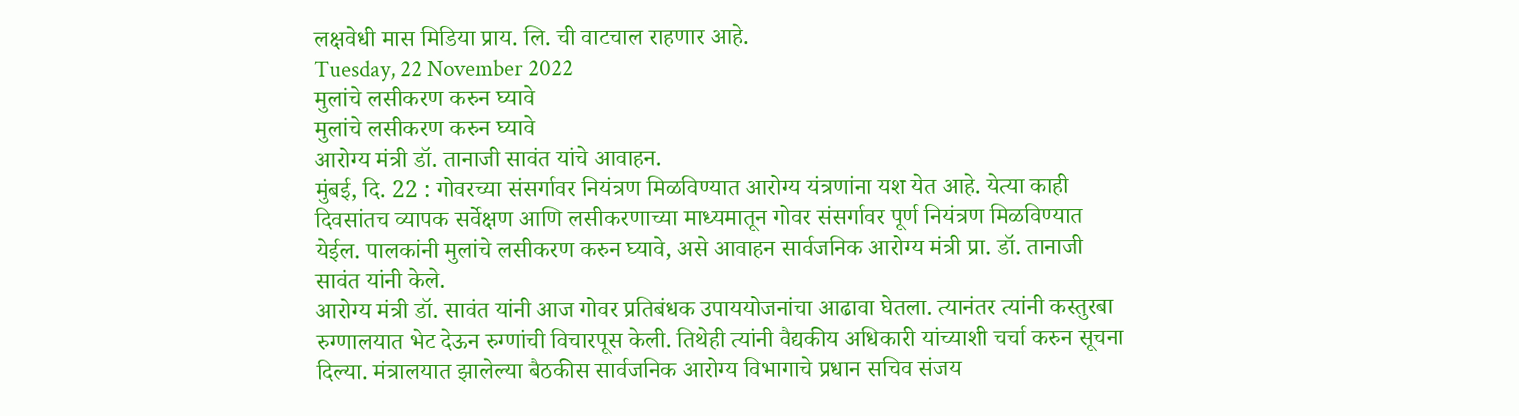लक्षवेधी मास मिडिया प्राय. लि. ची वाटचाल राहणार आहे.
Tuesday, 22 November 2022
मुलांचे लसीकरण करुन घ्यावे
मुलांचे लसीकरण करुन घ्यावे
आरोग्य मंत्री डॉ. तानाजी सावंत यांचे आवाहन.
मुंबई, दि. 22 : गोवरच्या संसर्गावर नियंत्रण मिळविण्यात आरोग्य यंत्रणांना यश येत आहे. येत्या काही दिवसांतच व्यापक सर्वेक्षण आणि लसीकरणाच्या माध्यमातून गोवर संसर्गावर पूर्ण नियंत्रण मिळविण्यात येईल. पालकांनी मुलांचे लसीकरण करुन घ्यावे, असे आवाहन सार्वजनिक आरोग्य मंत्री प्रा. डॉ. तानाजी सावंत यांनी केले.
आरोग्य मंत्री डॉ. सावंत यांनी आज गोवर प्रतिबंधक उपाययोजनांचा आढावा घेतला. त्यानंतर त्यांनी कस्तुरबा रुग्णालयात भेट देऊन रुग्णांची विचारपूस केली. तिथेही त्यांनी वैद्यकीय अधिकारी यांच्याशी चर्चा करुन सूचना दिल्या. मंत्रालयात झालेल्या बैठकीस सार्वजनिक आरोग्य विभागाचे प्रधान सचिव संजय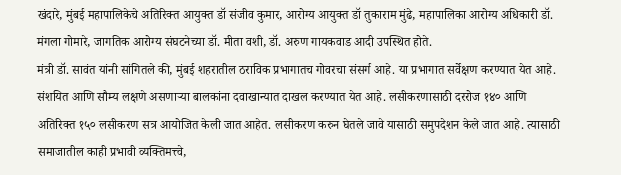खंदारे, मुंबई महापालिकेचे अतिरिक्त आयुक्त डॉ संजीव कुमार, आरोग्य आयुक्त डॉ तुकाराम मुंढे, महापालिका आरोग्य अधिकारी डॉ. मंगला गोमारे, जागतिक आरोग्य संघटनेच्या डॉ. मीता वशी, डॉ. अरुण गायकवाड आदी उपस्थित होते.
मंत्री डॉ. सावंत यांनी सांगितले की, मुंबई शहरातील ठराविक प्रभागातच गोवरचा संसर्ग आहे. या प्रभागात सर्वेक्षण करण्यात येत आहे. संशयित आणि सौम्य लक्षणे असणाऱ्या बालकांना दवाखान्यात दाखल करण्यात येत आहे. लसीकरणासाठी दररोज १४० आणि अतिरिक्त १५० लसीकरण सत्र आयोजित केली जात आहेत. लसीकरण करुन घेतले जावे यासाठी समुपदेशन केले जात आहे. त्यासाठी समाजातील काही प्रभावी व्यक्तिमत्त्वे,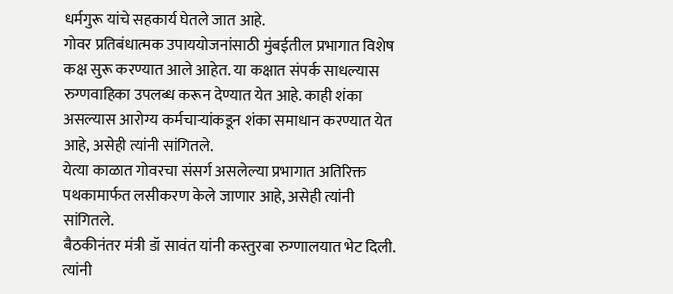धर्मगुरू यांचे सहकार्य घेतले जात आहे.
गोवर प्रतिबंधात्मक उपाययोजनांसाठी मुंबईतील प्रभागात विशेष कक्ष सुरू करण्यात आले आहेत. या कक्षात संपर्क साधल्यास रुग्णवाहिका उपलब्ध करून देण्यात येत आहे. काही शंका असल्यास आरोग्य कर्मचाऱ्यांकडून शंका समाधान करण्यात येत आहे, असेही त्यांनी सांगितले.
येत्या काळात गोवरचा संसर्ग असलेल्या प्रभागात अतिरिक्त पथकामार्फत लसीकरण केले जाणार आहे, असेही त्यांनी सांगितले.
बैठकीनंतर मंत्री डॉ सावंत यांनी कस्तुरबा रुग्णालयात भेट दिली. त्यांनी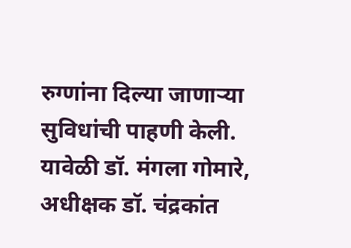रुग्णांना दिल्या जाणाऱ्या सुविधांची पाहणी केली. यावेळी डॉ. मंगला गोमारे, अधीक्षक डॉ. चंद्रकांत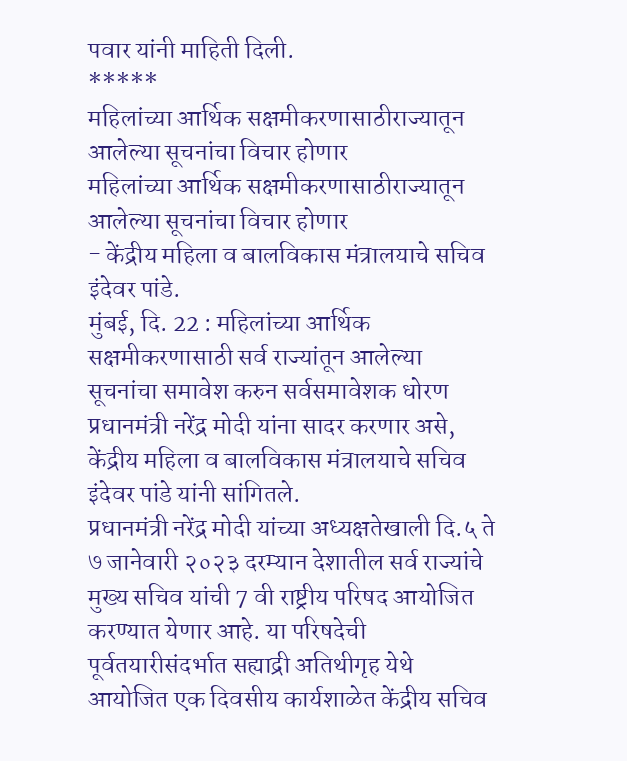पवार यांनी माहिती दिली.
*****
महिलांच्या आर्थिक सक्षमीकरणासाठीराज्यातून आलेल्या सूचनांचा विचार होणार
महिलांच्या आर्थिक सक्षमीकरणासाठीराज्यातून आलेल्या सूचनांचा विचार होणार
- केंद्रीय महिला व बालविकास मंत्रालयाचे सचिव इंदेवर पांडे.
मुंबई, दि. 22 : महिलांच्या आर्थिक सक्षमीकरणासाठी सर्व राज्यांतून आलेल्या सूचनांचा समावेश करुन सर्वसमावेशक धोरण प्रधानमंत्री नरेंद्र मोदी यांना सादर करणार असे, केंद्रीय महिला व बालविकास मंत्रालयाचे सचिव इंदेवर पांडे यांनी सांगितले.
प्रधानमंत्री नरेंद्र मोदी यांच्या अध्यक्षतेखाली दि.५ ते ७ जानेवारी २०२३ दरम्यान देशातील सर्व राज्यांचे मुख्य सचिव यांची 7 वी राष्ट्रीय परिषद आयोजित करण्यात येणार आहे. या परिषदेची पूर्वतयारीसंदर्भात सह्याद्री अतिथीगृह येथे आयोजित एक दिवसीय कार्यशाळेत केंद्रीय सचिव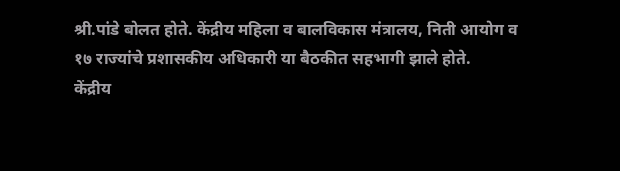श्री.पांडे बोलत होते. केंद्रीय महिला व बालविकास मंत्रालय, निती आयोग व १७ राज्यांचे प्रशासकीय अधिकारी या बैठकीत सहभागी झाले होते.
केंद्रीय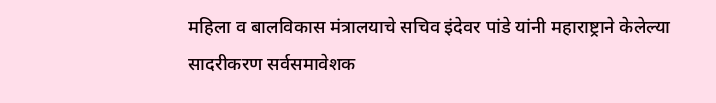महिला व बालविकास मंत्रालयाचे सचिव इंदेवर पांडे यांनी महाराष्ट्राने केलेल्या सादरीकरण सर्वसमावेशक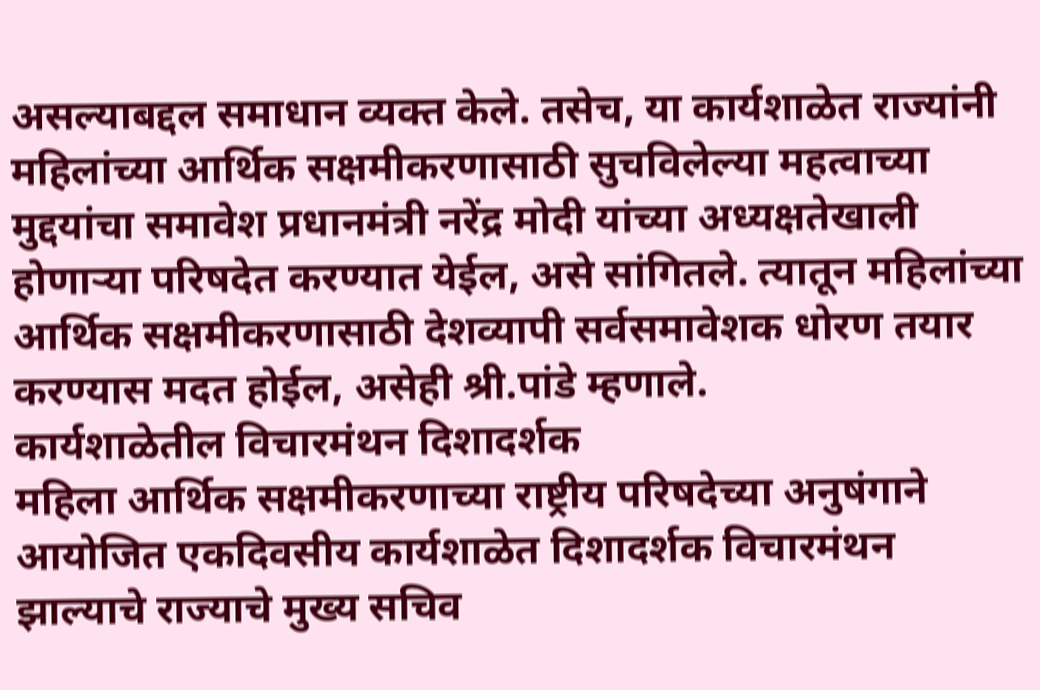असल्याबद्दल समाधान व्यक्त केले. तसेच, या कार्यशाळेत राज्यांनी महिलांच्या आर्थिक सक्षमीकरणासाठी सुचविलेल्या महत्वाच्या मुद्दयांचा समावेश प्रधानमंत्री नरेंद्र मोदी यांच्या अध्यक्षतेखाली होणाऱ्या परिषदेत करण्यात येईल, असे सांगितले. त्यातून महिलांच्या आर्थिक सक्षमीकरणासाठी देशव्यापी सर्वसमावेशक धोरण तयार करण्यास मदत होईल, असेही श्री.पांडे म्हणाले.
कार्यशाळेतील विचारमंथन दिशादर्शक
महिला आर्थिक सक्षमीकरणाच्या राष्ट्रीय परिषदेच्या अनुषंगाने आयोजित एकदिवसीय कार्यशाळेत दिशादर्शक विचारमंथन झाल्याचे राज्याचे मुख्य सचिव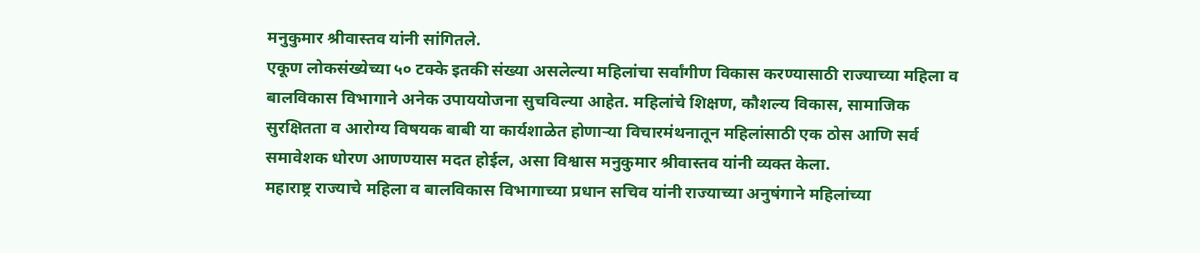मनुकुमार श्रीवास्तव यांनी सांगितले.
एकूण लोकसंख्येच्या ५० टक्के इतकी संख्या असलेल्या महिलांचा सर्वांगीण विकास करण्यासाठी राज्याच्या महिला व बालविकास विभागाने अनेक उपाययोजना सुचविल्या आहेत. महिलांचे शिक्षण, कौशल्य विकास, सामाजिक सुरक्षितता व आरोग्य विषयक बाबी या कार्यशाळेत होणाऱ्या विचारमंथनातून महिलांसाठी एक ठोस आणि सर्व समावेशक धोरण आणण्यास मदत होईल, असा विश्वास मनुकुमार श्रीवास्तव यांनी व्यक्त केला.
महाराष्ट्र राज्याचे महिला व बालविकास विभागाच्या प्रधान सचिव यांनी राज्याच्या अनुषंगाने महिलांच्या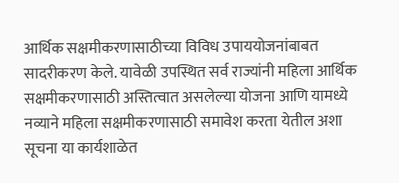आर्थिक सक्षमीकरणासाठीच्या विविध उपाययोजनांबाबत सादरीकरण केले. यावेळी उपस्थित सर्व राज्यांनी महिला आर्थिक सक्षमीकरणासाठी अस्तित्वात असलेल्या योजना आणि यामध्ये नव्याने महिला सक्षमीकरणासाठी समावेश करता येतील अशा सूचना या कार्यशाळेत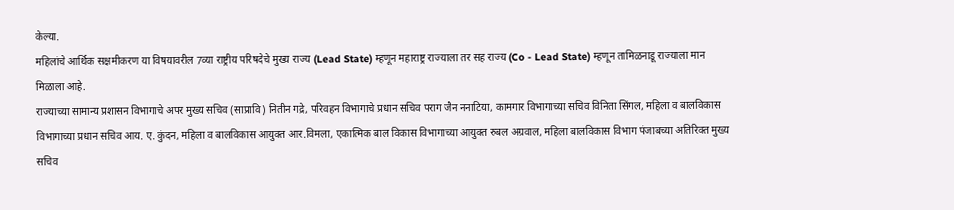केल्या.
महिलांचे आर्थिक सक्षमीकरण या विषयावरील 7व्या राष्ट्रीय परिषदेचे मुख्य राज्य (Lead State) म्हणून महाराष्ट्र राज्याला तर सह राज्य (Co - Lead State) म्हणून तामिळनाडू राज्याला मान मिळाला आहे.
राज्याच्या सामान्य प्रशासन विभागाचे अपर मुख्य सचिव (साप्रावि) नितीन गद्रे, परिवहन विभागाचे प्रधान सचिव पराग जैन ननाटिया, कामगार विभागाच्या सचिव विनिता सिंगल, महिला व बालविकास विभागाच्या प्रधान सचिव आय. ए. कुंदन, महिला व बालविकास आयुक्त आर.विमला, एकात्मिक बाल विकास विभागाच्या आयुक्त रुबल अग्रवाल, महिला बालविकास विभाग पंजाबच्या अतिरिक्त मुख्य सचिव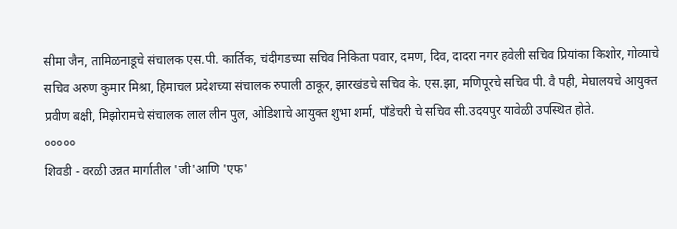सीमा जैन, तामिळनाडूचे संचालक एस.पी. कार्तिक, चंदीगडच्या सचिव निकिता पवार, दमण, दिव, दादरा नगर हवेली सचिव प्रियांका किशोर, गोव्याचे सचिव अरुण कुमार मिश्रा, हिमाचल प्रदेशच्या संचालक रुपाली ठाकूर, झारखंडचे सचिव के. एस.झा, मणिपूरचे सचिव पी. वै पही, मेघालयचे आयुक्त प्रवीण बक्षी, मिझोरामचे संचालक लाल लीन पुल, ओडिशाचे आयुक्त शुभा शर्मा, पाँडेचरी चे सचिव सी.उदयपुर यावेळी उपस्थित होते.
०००००
शिवडी - वरळी उन्नत मार्गातील 'जी'आणि 'एफ'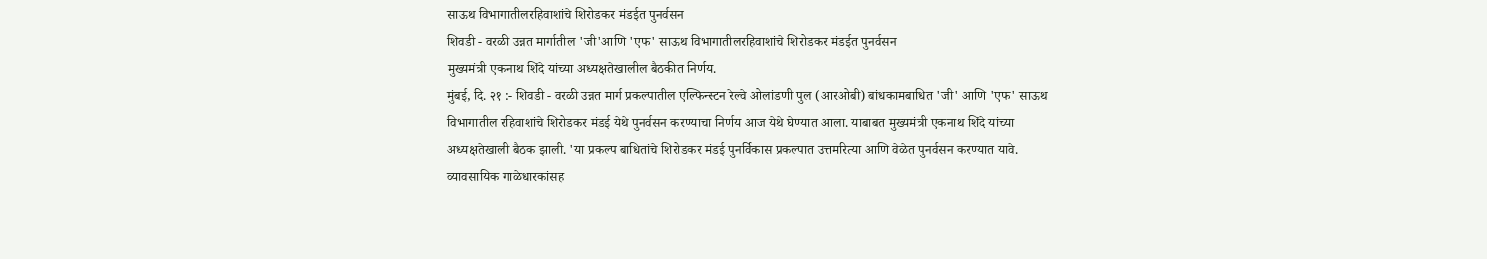साऊथ विभागातीलरहिवाशांचे शिरोडकर मंडईत पुनर्वसन
शिवडी - वरळी उन्नत मार्गातील 'जी'आणि 'एफ' साऊथ विभागातीलरहिवाशांचे शिरोडकर मंडईत पुनर्वसन
मुख्यमंत्री एकनाथ शिंदे यांच्या अध्यक्षतेखालील बैठकीत निर्णय.
मुंबई, दि. २१ :- शिवडी - वरळी उन्नत मार्ग प्रकल्पातील एल्फिन्स्टन रेल्वे ओलांडणी पुल (आरओबी) बांधकामबाधित 'जी' आणि 'एफ' साऊथ विभागातील रहिवाशांचे शिरोडकर मंडई येथे पुनर्वसन करण्याचा निर्णय आज येथे घेण्यात आला. याबाबत मुख्यमंत्री एकनाथ शिंदे यांच्या अध्यक्षतेखाली बैठक झाली. 'या प्रकल्प बाधितांचे शिरोडकर मंडई पुनर्विकास प्रकल्पात उत्तमरित्या आणि वेळेत पुनर्वसन करण्यात यावे. व्यावसायिक गाळेधारकांसह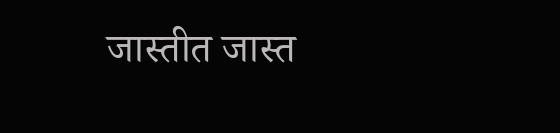जास्तीत जास्त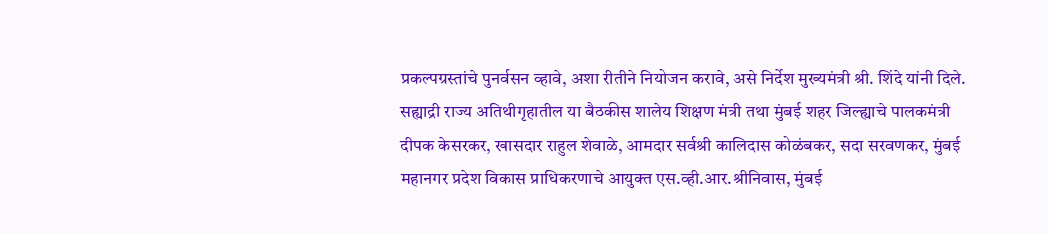प्रकल्पग्रस्तांचे पुनर्वसन व्हावे, अशा रीतीने नियोजन करावे, असे निर्देश मुख्यमंत्री श्री. शिंदे यांनी दिले.
सह्याद्री राज्य अतिथीगृहातील या बैठकीस शालेय शिक्षण मंत्री तथा मुंबई शहर जिल्ह्याचे पालकमंत्री दीपक केसरकर, खासदार राहुल शेवाळे, आमदार सर्वश्री कालिदास कोळंबकर, सदा सरवणकर, मुंबई महानगर प्रदेश विकास प्राधिकरणाचे आयुक्त एस.व्ही.आर.श्रीनिवास, मुंबई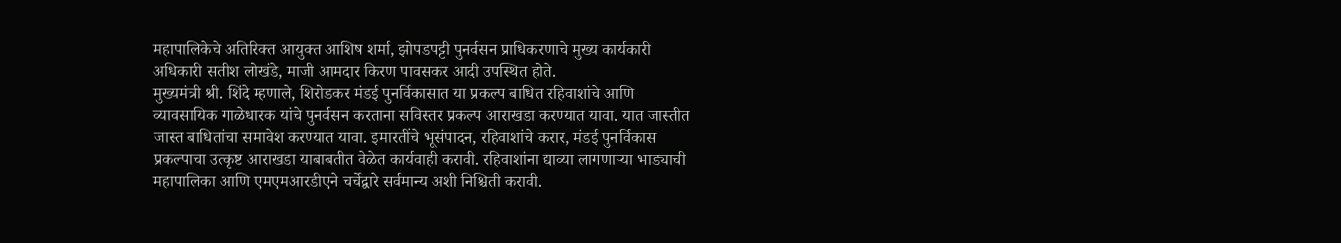महापालिकेचे अतिरिक्त आयुक्त आशिष शर्मा, झोपडपट्टी पुनर्वसन प्राधिकरणाचे मुख्य कार्यकारी अधिकारी सतीश लोखंडे, माजी आमदार किरण पावसकर आदी उपस्थित होते.
मुख्यमंत्री श्री. शिंदे म्हणाले, शिरोडकर मंडई पुनर्विकासात या प्रकल्प बाधित रहिवाशांचे आणि व्यावसायिक गाळेधारक यांचे पुनर्वसन करताना सविस्तर प्रकल्प आराखडा करण्यात यावा. यात जास्तीत जास्त बाधितांचा समावेश करण्यात यावा. इमारतींचे भूसंपादन, रहिवाशांचे करार, मंडई पुनर्विकास प्रकल्पाचा उत्कृष्ट आराखडा याबाबतीत वेळेत कार्यवाही करावी. रहिवाशांना द्याव्या लागणाऱ्या भाड्याची महापालिका आणि एमएमआरडीएने चर्चेद्वारे सर्वमान्य अशी निश्चिती करावी.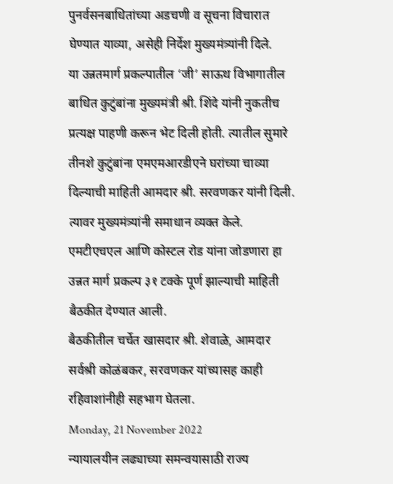पुनर्वसनबाधितांच्या अडचणी व सूचना विचारात घेण्यात याव्या, असेही निर्देश मुख्यमंत्र्यांनी दिले.
या उन्नतमार्ग प्रकल्पातील ‘जी’ साऊथ विभागातील बाधित कुटुंबांना मुख्यमंत्री श्री. शिंदे यांनी नुकतीच प्रत्यक्ष पाहणी करून भेट दिली होती. त्यातील सुमारे तीनशे कुटुंबांना एमएमआरडीएने घरांच्या चाव्या दिल्याची माहिती आमदार श्री. सरवणकर यांनी दिली. त्यावर मुख्यमंत्र्यांनी समाधान व्यक्त केले.
एमटीएचएल आणि कोस्टल रोड यांना जोडणारा हा उन्नत मार्ग प्रकल्प ३१ टक्के पूर्ण झाल्याची माहिती बैठकीत देण्यात आली.
बैठकीतील चर्चेत खासदार श्री. शेवाळे, आमदार सर्वश्री कोळंबकर, सरवणकर यांच्यासह काही रहिवाशांनीही सहभाग घेतला.
Monday, 21 November 2022
न्यायालयीन लढ्याच्या समन्वयासाठी राज्य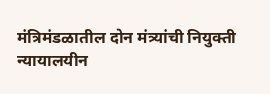मंत्रिमंडळातील दोन मंत्र्यांची नियुक्ती
न्यायालयीन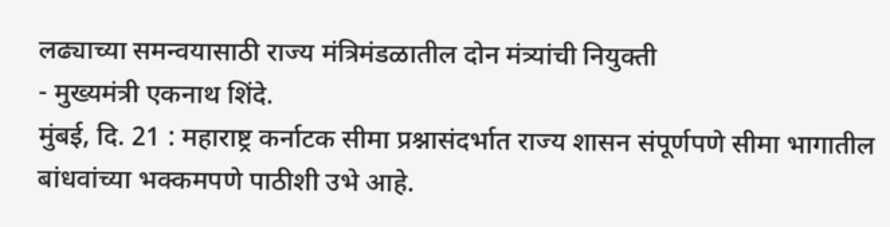लढ्याच्या समन्वयासाठी राज्य मंत्रिमंडळातील दोन मंत्र्यांची नियुक्ती
- मुख्यमंत्री एकनाथ शिंदे.
मुंबई, दि. 21 : महाराष्ट्र कर्नाटक सीमा प्रश्नासंदर्भात राज्य शासन संपूर्णपणे सीमा भागातील बांधवांच्या भक्कमपणे पाठीशी उभे आहे.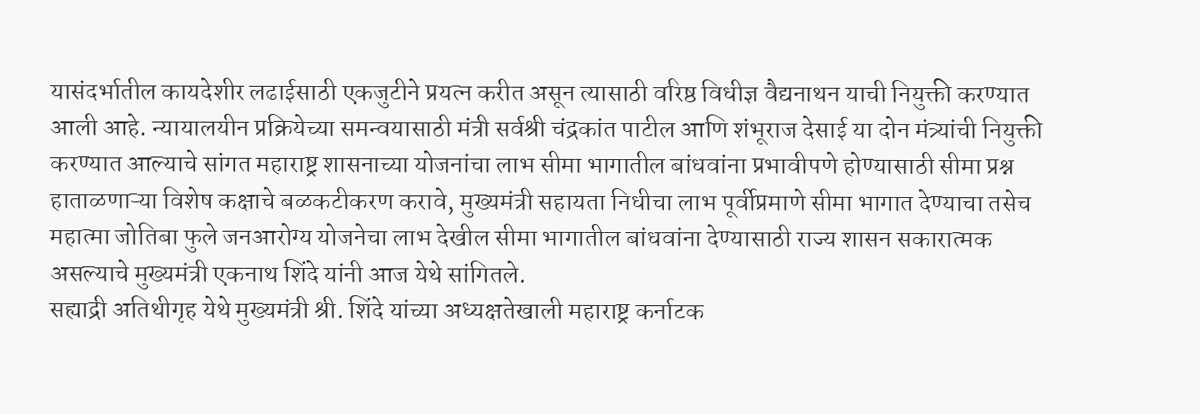यासंदर्भातील कायदेशीर लढाईसाठी एकजुटीने प्रयत्न करीत असून त्यासाठी वरिष्ठ विधीज्ञ वैद्यनाथन याची नियुक्ती करण्यात आली आहे. न्यायालयीन प्रक्रियेच्या समन्वयासाठी मंत्री सर्वश्री चंद्रकांत पाटील आणि शंभूराज देसाई या दोन मंत्र्यांची नियुक्ती करण्यात आल्याचे सांगत महाराष्ट्र शासनाच्या योजनांचा लाभ सीमा भागातील बांधवांना प्रभावीपणे होण्यासाठी सीमा प्रश्न हाताळणाऱ्या विशेष कक्षाचे बळकटीकरण करावे, मुख्यमंत्री सहायता निधीचा लाभ पूर्वीप्रमाणे सीमा भागात देण्याचा तसेच महात्मा जोतिबा फुले जनआरोग्य योजनेचा लाभ देखील सीमा भागातील बांधवांना देण्यासाठी राज्य शासन सकारात्मक असल्याचे मुख्यमंत्री एकनाथ शिंदे यांनी आज येथे सांगितले.
सह्याद्री अतिथीगृह येथे मुख्यमंत्री श्री. शिंदे यांच्या अध्यक्षतेखाली महाराष्ट्र कर्नाटक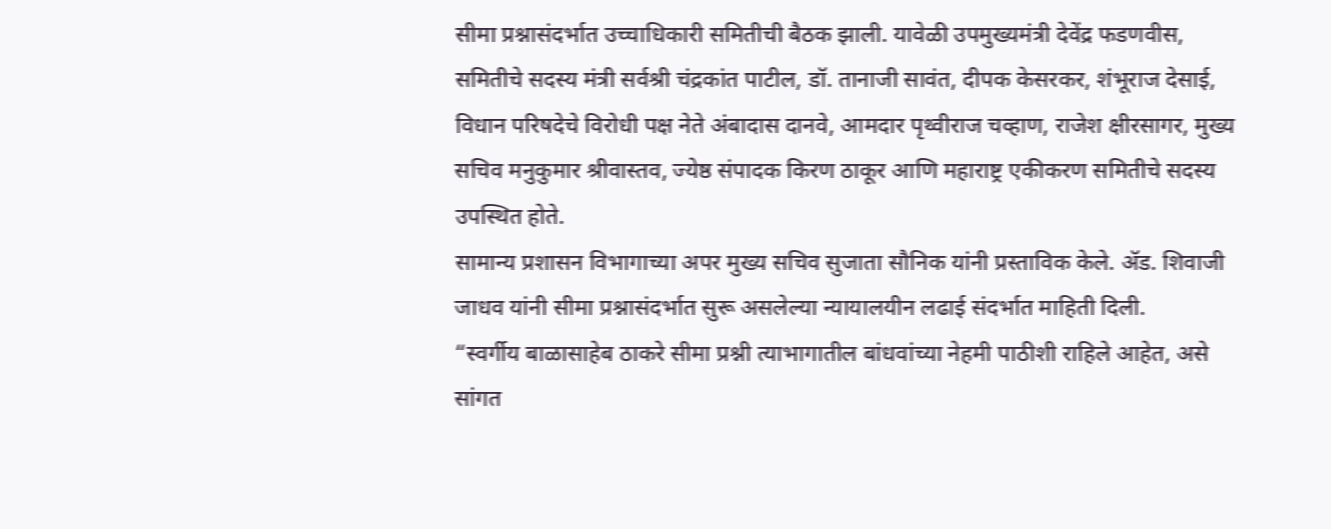सीमा प्रश्नासंदर्भात उच्चाधिकारी समितीची बैठक झाली. यावेळी उपमुख्यमंत्री देवेंद्र फडणवीस, समितीचे सदस्य मंत्री सर्वश्री चंद्रकांत पाटील, डॉ. तानाजी सावंत, दीपक केसरकर, शंभूराज देसाई, विधान परिषदेचे विरोधी पक्ष नेते अंबादास दानवे, आमदार पृथ्वीराज चव्हाण, राजेश क्षीरसागर, मुख्य सचिव मनुकुमार श्रीवास्तव, ज्येष्ठ संपादक किरण ठाकूर आणि महाराष्ट्र एकीकरण समितीचे सदस्य उपस्थित होते.
सामान्य प्रशासन विभागाच्या अपर मुख्य सचिव सुजाता सौनिक यांनी प्रस्ताविक केले. ॲड. शिवाजी जाधव यांनी सीमा प्रश्नासंदर्भात सुरू असलेल्या न्यायालयीन लढाई संदर्भात माहिती दिली.
“स्वर्गीय बाळासाहेब ठाकरे सीमा प्रश्नी त्याभागातील बांधवांच्या नेहमी पाठीशी राहिले आहेत, असे सांगत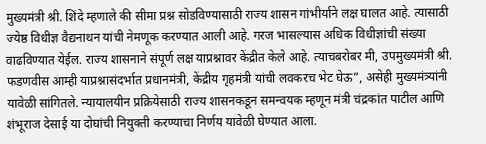मुख्यमंत्री श्री. शिंदे म्हणाले की सीमा प्रश्न सोडविण्यासाठी राज्य शासन गांभीर्याने लक्ष घालत आहे. त्यासाठी ज्येष्ठ विधीज्ञ वैद्यनाथन यांची नेमणूक करण्यात आली आहे. गरज भासल्यास अधिक विधीज्ञांची संख्या वाढविण्यात येईल. राज्य शासनाने संपूर्ण लक्ष याप्रश्नावर केंद्रीत केले आहे. त्याचबरोबर मी, उपमुख्यमंत्री श्री. फडणवीस आम्ही याप्रश्नासंदर्भात प्रधानमंत्री, केंद्रीय गृहमंत्री यांची लवकरच भेट घेऊ”, असेही मुख्यमंत्र्यांनी यावेळी सांगितले. न्यायालयीन प्रक्रियेसाठी राज्य शासनकडून समन्वयक म्हणून मंत्री चंद्रकांत पाटील आणि शंभूराज देसाई या दोघांची नियुक्ती करण्याचा निर्णय यावेळी घेण्यात आला.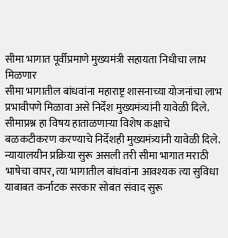सीमा भागात पूर्वीप्रमाणे मुख्यमंत्री सहायता निधीचा लाभ मिळणार
सीमा भागातील बांधवांना महाराष्ट्र शासनाच्या योजनांचा लाभ प्रभावीपणे मिळावा असे निर्देश मुख्यमंत्र्यांनी यावेळी दिले. सीमाप्रश्न हा विषय हाताळणाऱ्या विशेष कक्षाचे बळकटीकरण करण्याचे निर्देशही मुख्यमंत्र्यांनी यावेळी दिले. न्यायालयीन प्रक्रिया सुरू असली तरी सीमा भागात मराठी भाषेचा वापर, त्या भागातील बांधवांना आवश्यक त्या सुविधा याबाबत कर्नाटक सरकार सोबत संवाद सुरू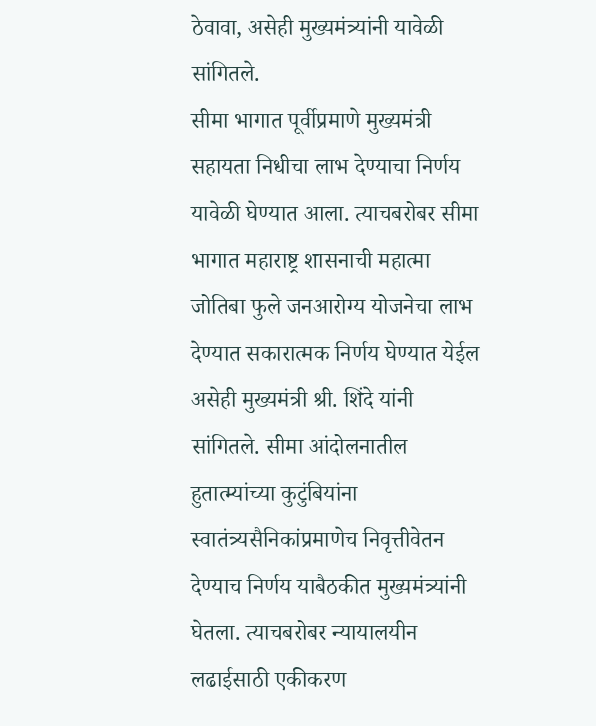ठेवावा, असेही मुख्यमंत्र्यांनी यावेळी सांगितले.
सीमा भागात पूर्वीप्रमाणे मुख्यमंत्री सहायता निधीचा लाभ देण्याचा निर्णय यावेळी घेण्यात आला. त्याचबरोबर सीमा भागात महाराष्ट्र शासनाची महात्मा जोतिबा फुले जनआरोग्य योजनेचा लाभ देण्यात सकारात्मक निर्णय घेण्यात येईल असेही मुख्यमंत्री श्री. शिंदे यांनी सांगितले. सीमा आंदोलनातील हुतात्म्यांच्या कुटुंबियांना स्वातंत्र्यसैनिकांप्रमाणेच निवृत्तीवेतन देण्याच निर्णय याबैठकीत मुख्यमंत्र्यांनी घेतला. त्याचबरोबर न्यायालयीन लढाईसाठी एकीकरण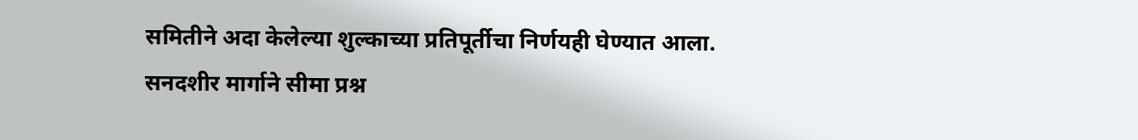समितीने अदा केलेल्या शुल्काच्या प्रतिपूर्तीचा निर्णयही घेण्यात आला.
सनदशीर मार्गाने सीमा प्रश्न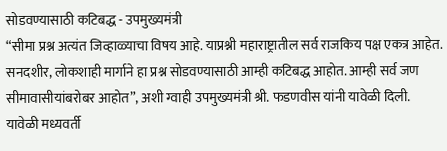सोडवण्यासाठी कटिबद्ध - उपमुख्यमंत्री
“सीमा प्रश्न अत्यंत जिव्हाळ्याचा विषय आहे. याप्रश्नी महाराष्ट्रातील सर्व राजकिय पक्ष एकत्र आहेत. सनदशीर, लोकशाही मार्गाने हा प्रश्न सोडवण्यासाठी आम्ही कटिबद्ध आहोत. आम्ही सर्व जण सीमावासीयांबरोबर आहोत”, अशी ग्वाही उपमुख्यमंत्री श्री. फडणवीस यांनी यावेळी दिली.
यावेळी मध्यवर्ती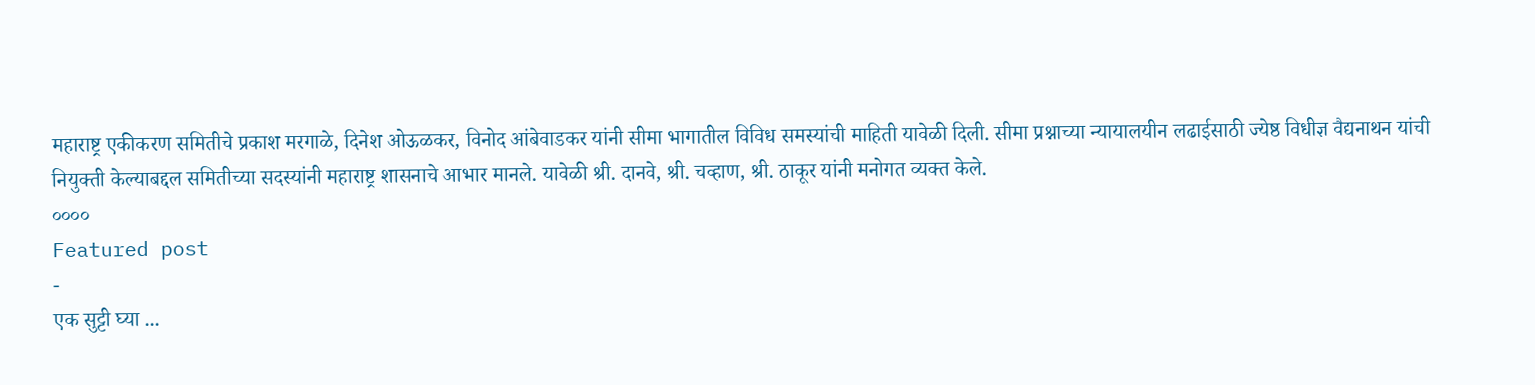महाराष्ट्र एकीकरण समितीचे प्रकाश मरगाळे, दिनेश ओऊळकर, विनोद आंबेवाडकर यांनी सीमा भागातील विविध समस्यांची माहिती यावेळी दिली. सीमा प्रश्नाच्या न्यायालयीन लढाईसाठी ज्येष्ठ विधीज्ञ वैद्यनाथन यांची नियुक्ती केल्याबद्दल समितीच्या सदस्यांनी महाराष्ट्र शासनाचे आभार मानले. यावेळी श्री. दानवे, श्री. चव्हाण, श्री. ठाकूर यांनी मनोगत व्यक्त केले.
००००
Featured post
-
एक सुट्टी घ्या ...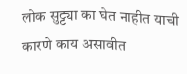लोक सुट्ट्या का घेत नाहीत याची कारणे काय असावीत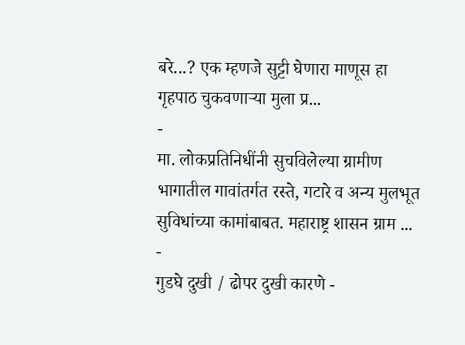बरे...? एक म्हणजे सुट्टी घेणारा माणूस हा गृहपाठ चुकवणाऱ्या मुला प्र...
-
मा. लोकप्रतिनिधींनी सुचविलेल्या ग्रामीण भागातील गावांतर्गत रस्ते, गटारे व अन्य मुलभूत सुविधांच्या कामांबाबत. महाराष्ट्र शासन ग्राम ...
-
गुडघे दुखी / ढोपर दुखी कारणे -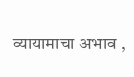व्यायामाचा अभाव ,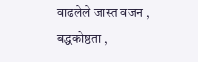वाढलेले जास्त वजन , बद्धकोष्ठता ,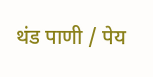थंड पाणी / पेय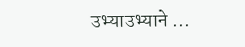उभ्याउभ्याने ...